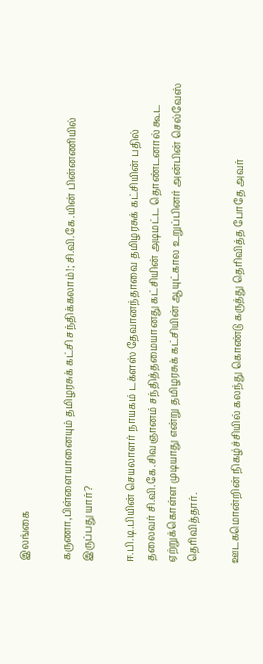இலங்கை

கருணா,பிள்ளையானையும் தமிழரசுக் கட்சி சந்திக்கலாம்!; சி.வி.கே.யின் பின்னணியில் இருப்பது யார்?

ஈ.பி.டி.பியின் செயலாளர் நாயகம் டக்ளஸ் தேவானந்தாவை தமிழரசுக் கட்சியின் பதில் தலைவர் சி.வி.கே.சிவஞானம் சந்தித்தமையானது கட்சியின் அடிமட்ட தொண்டனால் கூட ஏற்றுக்கொள்ள முடியாது என்று தமிழரசுக் கட்சியின் ஆயுட்கால உறுப்பினர் அன்பின் செல்வேஸ் தெரிவித்தார்.

ஊடகமொன்றின் நிகழ்ச்சியில் கலந்து கொண்டு கருத்து தெரிவித்த போதே அவர்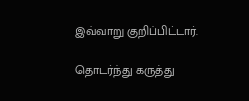இவ்வாறு குறிப்பிட்டார்.

தொடர்ந்து கருத்து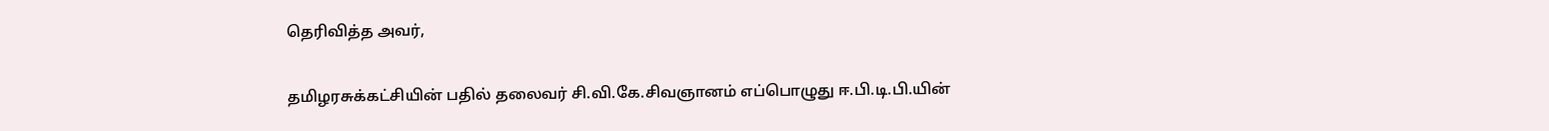தெரிவித்த அவர்,

தமிழரசுக்கட்சியின் பதில் தலைவர் சி.வி.கே.சிவஞானம் எப்பொழுது ஈ.பி.டி.பி.யின்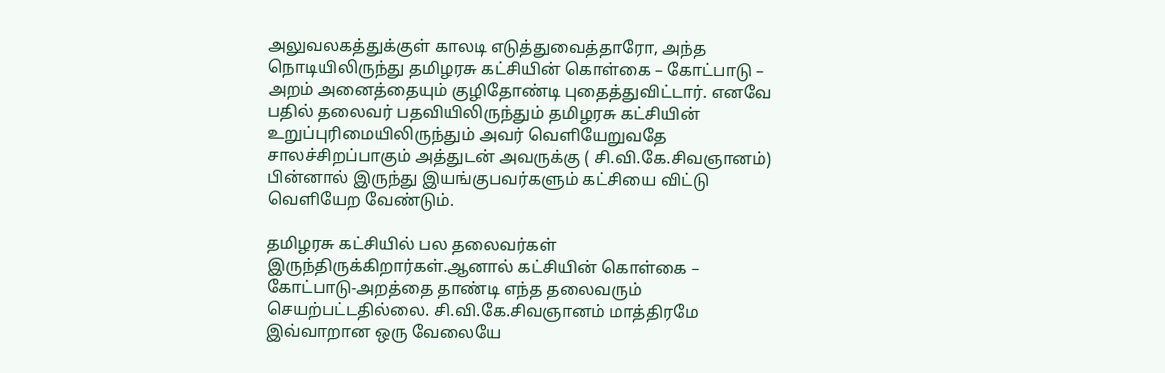அலுவலகத்துக்குள் காலடி எடுத்துவைத்தாரோ, அந்த நொடியிலிருந்து தமிழரசு கட்சியின் கொள்கை – கோட்பாடு – அறம் அனைத்தையும் குழிதோண்டி புதைத்துவிட்டார். எனவே பதில் தலைவர் பதவியிலிருந்தும் தமிழரசு கட்சியின் உறுப்புரிமையிலிருந்தும் அவர் வெளியேறுவதே சாலச்சிறப்பாகும் அத்துடன் அவருக்கு ( சி.வி.கே.சிவஞானம்) பின்னால் இருந்து இயங்குபவர்களும் கட்சியை விட்டு வெளியேற வேண்டும்.

தமிழரசு கட்சியில் பல தலைவர்கள் இருந்திருக்கிறார்கள்.ஆனால் கட்சியின் கொள்கை – கோட்பாடு-அறத்தை தாண்டி எந்த தலைவரும் செயற்பட்டதில்லை. சி.வி.கே.சிவஞானம் மாத்திரமே இவ்வாறான ஒரு வேலையே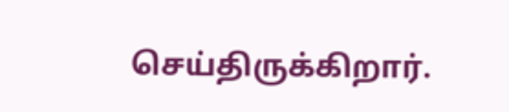செய்திருக்கிறார்.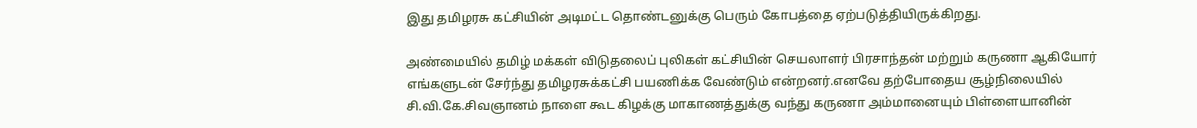இது தமிழரசு கட்சியின் அடிமட்ட தொண்டனுக்கு பெரும் கோபத்தை ஏற்படுத்தியிருக்கிறது.

அண்மையில் தமிழ் மக்கள் விடுதலைப் புலிகள் கட்சியின் செயலாளர் பிரசாந்தன் மற்றும் கருணா ஆகியோர் எங்களுடன் சேர்ந்து தமிழரசுக்கட்சி பயணிக்க வேண்டும் என்றனர்.எனவே தற்போதைய சூழ்நிலையில் சி.வி.கே.சிவஞானம் நாளை கூட கிழக்கு மாகாணத்துக்கு வந்து கருணா அம்மானையும் பிள்ளையானின்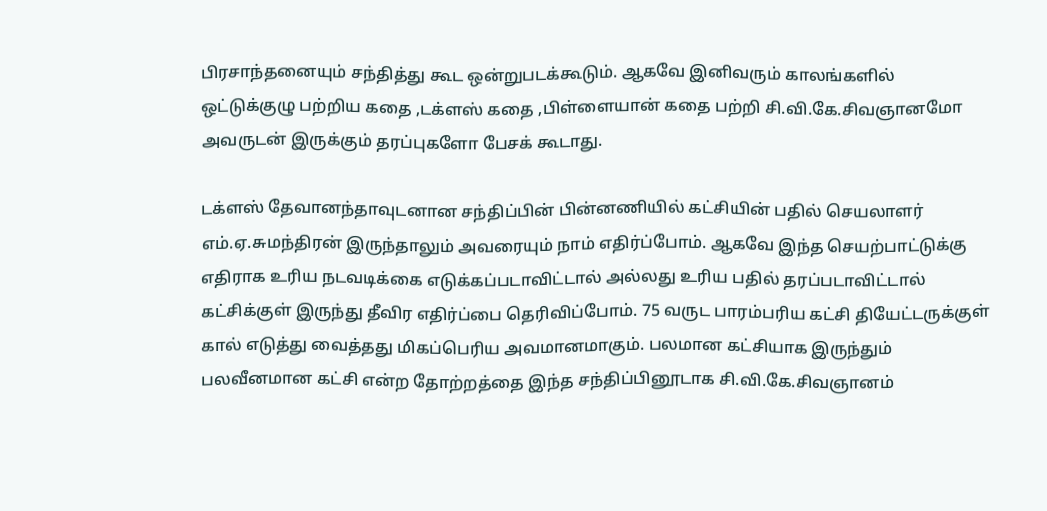பிரசாந்தனையும் சந்தித்து கூட ஒன்றுபடக்கூடும். ஆகவே இனிவரும் காலங்களில் ஒட்டுக்குழு பற்றிய கதை ,டக்ளஸ் கதை ,பிள்ளையான் கதை பற்றி சி.வி.கே.சிவஞானமோ அவருடன் இருக்கும் தரப்புகளோ பேசக் கூடாது.

டக்ளஸ் தேவானந்தாவுடனான சந்திப்பின் பின்னணியில் கட்சியின் பதில் செயலாளர் எம்.ஏ.சுமந்திரன் இருந்தாலும் அவரையும் நாம் எதிர்ப்போம். ஆகவே இந்த செயற்பாட்டுக்கு எதிராக உரிய நடவடிக்கை எடுக்கப்படாவிட்டால் அல்லது உரிய பதில் தரப்படாவிட்டால் கட்சிக்குள் இருந்து தீவிர எதிர்ப்பை தெரிவிப்போம். 75 வருட பாரம்பரிய கட்சி தியேட்டருக்குள் கால் எடுத்து வைத்தது மிகப்பெரிய அவமானமாகும். பலமான கட்சியாக இருந்தும் பலவீனமான கட்சி என்ற தோற்றத்தை இந்த சந்திப்பினூடாக சி.வி.கே.சிவஞானம்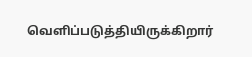வெளிப்படுத்தியிருக்கிறார்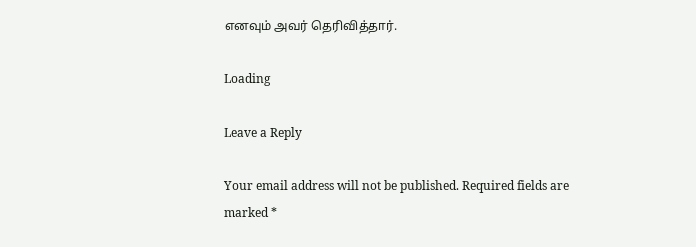எனவும் அவர் தெரிவித்தார்.

Loading

Leave a Reply

Your email address will not be published. Required fields are marked *